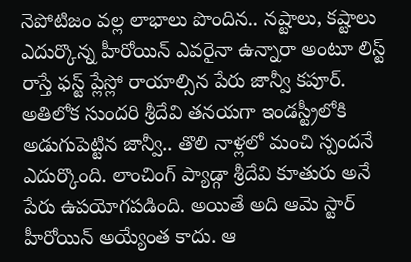నెపోటిజం వల్ల లాభాలు పొందిన.. నష్టాలు, కష్టాలు ఎదుర్కొన్న హీరోయిన్ ఎవరైనా ఉన్నారా అంటూ లిస్ట్ రాస్తే ఫస్ట్ ప్లేస్లో రాయాల్సిన పేరు జాన్వీ కపూర్. అతిలోక సుందరి శ్రీదేవి తనయగా ఇండస్ట్రీలోకి అడుగుపెట్టిన జాన్వీ.. తొలి నాళ్లలో మంచి స్పందనే ఎదుర్కొంది. లాంచింగ్ ప్యాడ్గా శ్రీదేవి కూతురు అనే పేరు ఉపయోగపడింది. అయితే అది ఆమె స్టార్ హీరోయిన్ అయ్యేంత కాదు. ఆ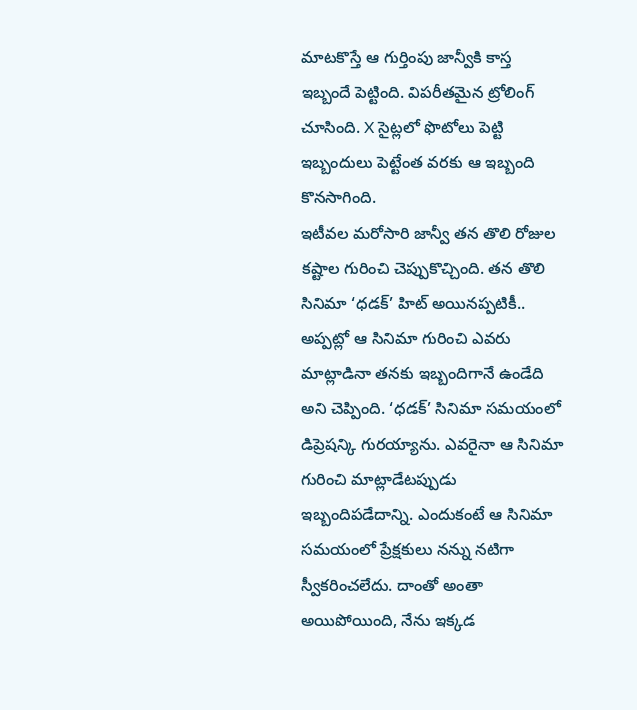మాటకొస్తే ఆ గుర్తింపు జాన్వీకి కాస్త ఇబ్బందే పెట్టింది. విపరీతమైన ట్రోలింగ్ చూసింది. X సైట్లలో ఫొటోలు పెట్టి ఇబ్బందులు పెట్టేంత వరకు ఆ ఇబ్బంది కొనసాగింది.
ఇటీవల మరోసారి జాన్వీ తన తొలి రోజుల కష్టాల గురించి చెప్పుకొచ్చింది. తన తొలి సినిమా ‘ధడక్’ హిట్ అయినప్పటికీ.. అప్పట్లో ఆ సినిమా గురించి ఎవరు మాట్లాడినా తనకు ఇబ్బందిగానే ఉండేది అని చెప్పింది. ‘ధడక్’ సినిమా సమయంలో డిప్రెషన్కి గురయ్యాను. ఎవరైనా ఆ సినిమా గురించి మాట్లాడేటప్పుడు ఇబ్బందిపడేదాన్ని. ఎందుకంటే ఆ సినిమా సమయంలో ప్రేక్షకులు నన్ను నటిగా స్వీకరించలేదు. దాంతో అంతా అయిపోయింది, నేను ఇక్కడ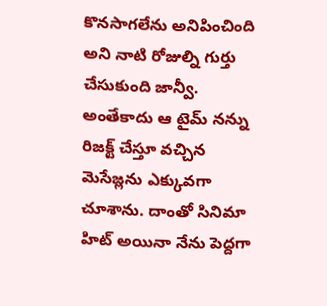కొనసాగలేను అనిపించింది అని నాటి రోజుల్ని గుర్తు చేసుకుంది జాన్వీ. అంతేకాదు ఆ టైమ్ నన్ను రిజక్ట్ చేస్తూ వచ్చిన మెసేజ్లను ఎక్కువగా చూశాను. దాంతో సినిమా హిట్ అయినా నేను పెద్దగా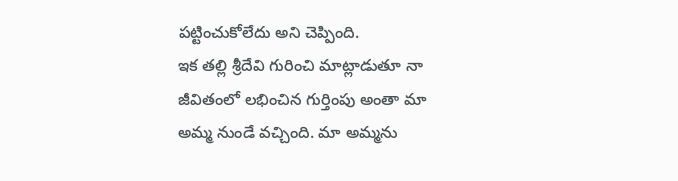పట్టించుకోలేదు అని చెప్పింది.
ఇక తల్లి శ్రీదేవి గురించి మాట్లాడుతూ నా జీవితంలో లభించిన గుర్తింపు అంతా మా అమ్మ నుండే వచ్చింది. మా అమ్మను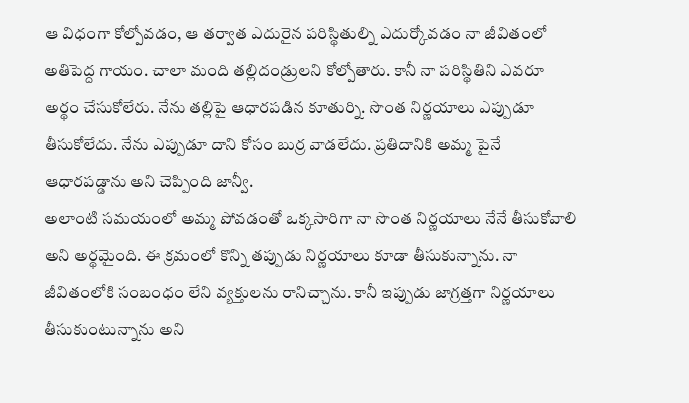ఆ విధంగా కోల్పోవడం, ఆ తర్వాత ఎదురైన పరిస్థితుల్ని ఎదుర్కోవడం నా జీవితంలో అతిపెద్ద గాయం. చాలా మంది తల్లిదండ్రులని కోల్పోతారు. కానీ నా పరిస్థితిని ఎవరూ అర్థం చేసుకోలేరు. నేను తల్లిపై ఆధారపడిన కూతుర్ని. సొంత నిర్ణయాలు ఎప్పుడూ తీసుకోలేదు. నేను ఎప్పుడూ దాని కోసం బుర్ర వాడలేదు. ప్రతిదానికి అమ్మ పైనే ఆధారపడ్డాను అని చెప్పింది జాన్వీ.
అలాంటి సమయంలో అమ్మ పోవడంతో ఒక్కసారిగా నా సొంత నిర్ణయాలు నేనే తీసుకోవాలి అని అర్థమైంది. ఈ క్రమంలో కొన్ని తప్పుడు నిర్ణయాలు కూడా తీసుకున్నాను. నా జీవితంలోకి సంబంధం లేని వ్యక్తులను రానిచ్చాను. కానీ ఇప్పుడు జాగ్రత్తగా నిర్ణయాలు తీసుకుంటున్నాను అని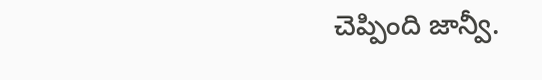చెప్పింది జాన్వీ.